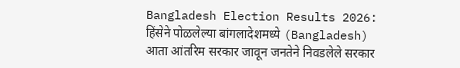Bangladesh Election Results 2026: हिंसेने पोळलेल्या बांगलादेशमध्ये (Bangladesh) आता आंतरिम सरकार जावून जनतेने निवडलेले सरकार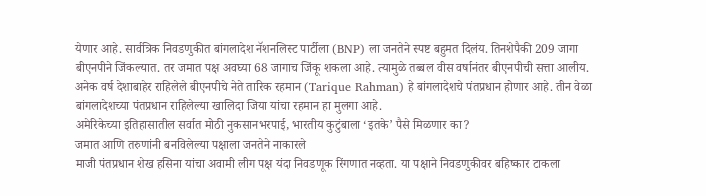येणार आहे. सार्वत्रिक निवडणुकीत बांगलादेश नॅशनलिस्ट पार्टीला (BNP) ला जनतेने स्पष्ट बहुमत दिलंय. तिनशेपैकी 209 जागा बीएनपीने जिंकल्यात. तर जमात पक्ष अवघ्या 68 जागाच जिंकू शकला आहे. त्यामुळे तब्बल वीस वर्षानंतर बीएनपीची सत्ता आलीय. अनेक वर्ष देशाबाहेर राहिलेले बीएनपीचे नेते तारिक रहमान (Tarique Rahman) हे बांगलादेशचे पंतप्रधान होणार आहे. तीन वेळा बांगलादेशच्या पंतप्रधान राहिलेल्या खालिदा जिया यांचा रहमान हा मुलगा आहे.
अमेरिकेच्या इतिहासातील सर्वात मोठी नुकसानभरपाई, भारतीय कुटुंबाला ‘इतके’ पैसे मिळणार का?
जमात आणि तरुणांनी बनविलेल्या पक्षाला जनतेने नाकारले
माजी पंतप्रधान शेख हसिना यांचा अवामी लीग पक्ष यंदा निवडणूक रिंगणात नव्हता. या पक्षाने निवडणुकीवर बहिष्कार टाकला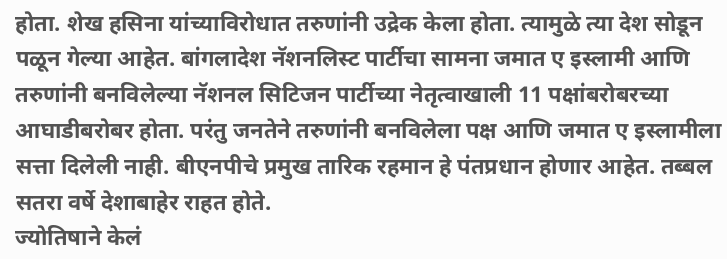होता. शेख हसिना यांच्याविरोधात तरुणांनी उद्रेक केला होता. त्यामुळे त्या देश सोडून पळून गेल्या आहेत. बांगलादेश नॅशनलिस्ट पार्टीचा सामना जमात ए इस्लामी आणि तरुणांनी बनविलेल्या नॅशनल सिटिजन पार्टीच्या नेतृत्वाखाली 11 पक्षांबरोबरच्या आघाडीबरोबर होता. परंतु जनतेने तरुणांनी बनविलेला पक्ष आणि जमात ए इस्लामीला सत्ता दिलेली नाही. बीएनपीचे प्रमुख तारिक रहमान हे पंतप्रधान होणार आहेत. तब्बल सतरा वर्षे देशाबाहेर राहत होते.
ज्योतिषाने केलं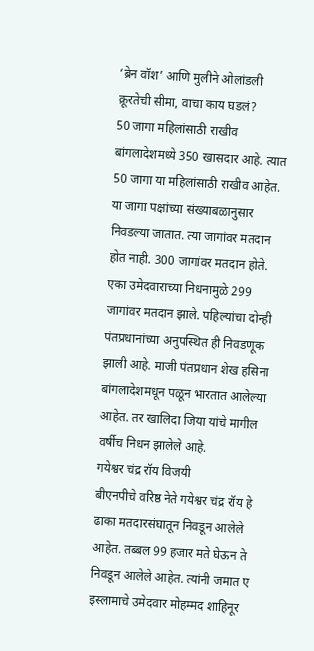‘ब्रेन वॉश’ आणि मुलीने ओलांडली क्रूरतेची सीमा, वाचा काय घडलं?
50 जागा महिलांसाठी राखीव
बांगलादेशमध्ये 350 खासदार आहे. त्यात 50 जागा या महिलांसाठी राखीव आहेत. या जागा पक्षांच्या संख्याबळानुसार निवडल्या जातात. त्या जागांवर मतदान होत नाही. 300 जागांवर मतदान होते. एका उमेदवाराच्या निधनामुळे 299 जागांवर मतदान झाले. पहिल्यांचा दोन्ही पंतप्रधानांच्या अनुपस्थित ही निवडणूक झाली आहे. माजी पंतप्रधान शेख हसिना बांगलादेशमधून पळून भारतात आलेल्या आहेत. तर खालिदा जिया यांचे मागील वर्षीच निधन झालेले आहे.
गयेश्वर चंद्र रॉय विजयी
बीएनपीचे वरिष्ठ नेते गयेश्वर चंद्र रॉय हे ढाका मतदारसंघातून निवडून आलेले आहेत. तब्बल 99 हजार मते घेऊन ते निवडून आलेले आहेत. त्यांनी जमात ए इस्लामाचे उमेदवार मोहम्मद शाहिनूर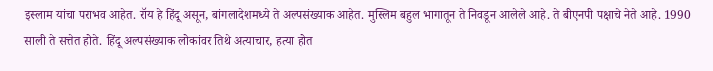इस्लाम यांचा पराभव आहेत. रॉय हे हिंदू असून, बांगलादेशमध्ये ते अल्पसंख्याक आहेत. मुस्लिम बहुल भागातून ते निवडून आलेले आहे. ते बीएनपी पक्षाचे नेते आहे. 1990 साली ते सत्तेत होते. हिंदू अल्पसंख्याक लोकांवर तिथे अत्याचार, हत्या होत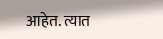आहेत. त्यात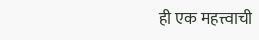ही एक महत्त्वाची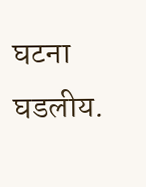घटना घडलीय.